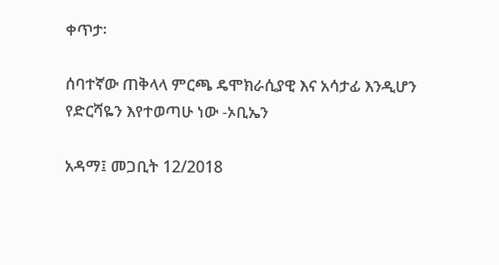ቀጥታ፡

ሰባተኛው ጠቅላላ ምርጫ ዴሞክራሲያዊ እና አሳታፊ እንዲሆን የድርሻዬን እየተወጣሁ ነው -ኦቢኤን

አዳማ፤ መጋቢት 12/2018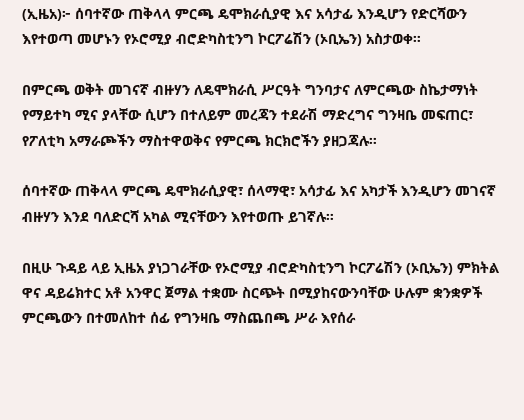(ኢዜአ)፦ ሰባተኛው ጠቅላላ ምርጫ ዴሞክራሲያዊ እና አሳታፊ እንዲሆን የድርሻውን እየተወጣ መሆኑን የኦሮሚያ ብሮድካስቲንግ ኮርፖሬሽን (ኦቢኤን) አስታወቀ።

በምርጫ ወቅት መገናኛ ብዙሃን ለዴሞክራሲ ሥርዓት ግንባታና ለምርጫው ስኬታማነት የማይተካ ሚና ያላቸው ሲሆን በተለይም መረጃን ተደራሽ ማድረግና ግንዛቤ መፍጠር፣ የፖለቲካ አማራጮችን ማስተዋወቅና የምርጫ ክርክሮችን ያዘጋጃሉ።

ሰባተኛው ጠቅላላ ምርጫ ዴሞክራሲያዊ፣ ሰላማዊ፣ አሳታፊ እና አካታች እንዲሆን መገናኛ ብዙሃን እንደ ባለድርሻ አካል ሚናቸውን እየተወጡ ይገኛሉ።

በዚሁ ጉዳይ ላይ ኢዜአ ያነጋገራቸው የኦሮሚያ ብሮድካስቲንግ ኮርፖሬሽን (ኦቢኤን) ምክትል ዋና ዳይሬክተር አቶ አንዋር ጀማል ተቋሙ ስርጭት በሚያከናውንባቸው ሁሉም ቋንቋዎች ምርጫውን በተመለከተ ሰፊ የግንዛቤ ማስጨበጫ ሥራ እየሰራ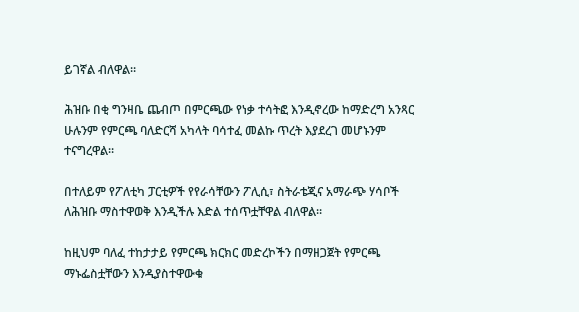ይገኛል ብለዋል።

ሕዝቡ በቂ ግንዛቤ ጨብጦ በምርጫው የነቃ ተሳትፎ እንዲኖረው ከማድረግ አንጻር ሁሉንም የምርጫ ባለድርሻ አካላት ባሳተፈ መልኩ ጥረት እያደረገ መሆኑንም ተናግረዋል።

በተለይም የፖለቲካ ፓርቲዎች የየራሳቸውን ፖሊሲ፣ ስትራቴጂና አማራጭ ሃሳቦች ለሕዝቡ ማስተዋወቅ እንዲችሉ እድል ተሰጥቷቸዋል ብለዋል።

ከዚህም ባለፈ ተከታታይ የምርጫ ክርክር መድረኮችን በማዘጋጀት የምርጫ ማኑፌስቷቸውን እንዲያስተዋውቁ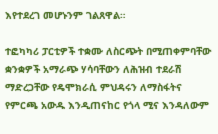እየተደረገ መሆኑንም ገልጸዋል።

ተፎካካሪ ፓርቲዎች ተቋሙ ለስርጭት በሚጠቀምባቸው ቋንቋዎች አማራጭ ሃሳባቸውን ለሕዝብ ተደራሽ ማድረጋቸው የዴሞክራሲ ምህዳሩን ለማስፋትና የምርጫ አውዱ እንዲጠናከር የጎላ ሚና እንዳለውም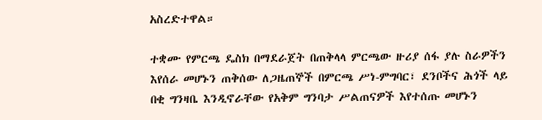አስረድተዋል።

ተቋሙ የምርጫ ዴስክ በማደራጀት በጠቅላላ ምርጫው ዙሪያ ሰፋ ያሉ ስራዎችን እየሰራ መሆኑን ጠቅሰው ለጋዜጠኞች በምርጫ ሥነ-ምግባር፣ ደንቦችና ሕጎች ላይ በቂ ግንዛቤ እንዲኖራቸው የአቅም ግንባታ ሥልጠናዎች እየተሰጡ መሆኑን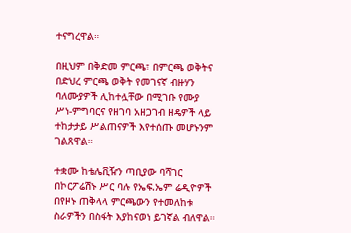ተናግረዋል።

በዚህም በቅድመ ምርጫ፣ በምርጫ ወቅትና በድህረ ምርጫ ወቅት የመገናኛ ብዙሃን ባለሙያዎች ሊከተሏቸው በሚገቡ የሙያ ሥነ-ምግባርና የዘገባ አዘጋገብ ዘዴዎች ላይ ተከታታይ ሥልጠናዎች እየተሰጡ መሆኑንም ገልጸዋል።

ተቋሙ ከቴሌቪዥን ጣቢያው ባሻገር በኮርፖሬሽኑ ሥር ባሉ የኤፍ.ኤም ሬዲዮዎች በየዞኑ ጠቅላላ ምርጫውን የተመለከቱ ስራዎችን በስፋት እያከናወነ ይገኛል ብለዋል።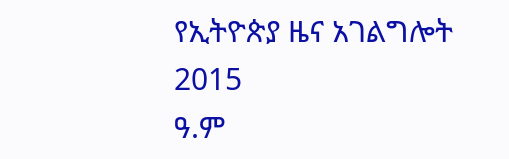የኢትዮጵያ ዜና አገልግሎት
2015
ዓ.ም